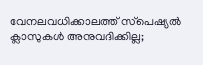വേനലവധിക്കാലത്ത് സ്‌പെഷ്യൽ ക്ലാസുകൾ അനുവദിക്കില്ല;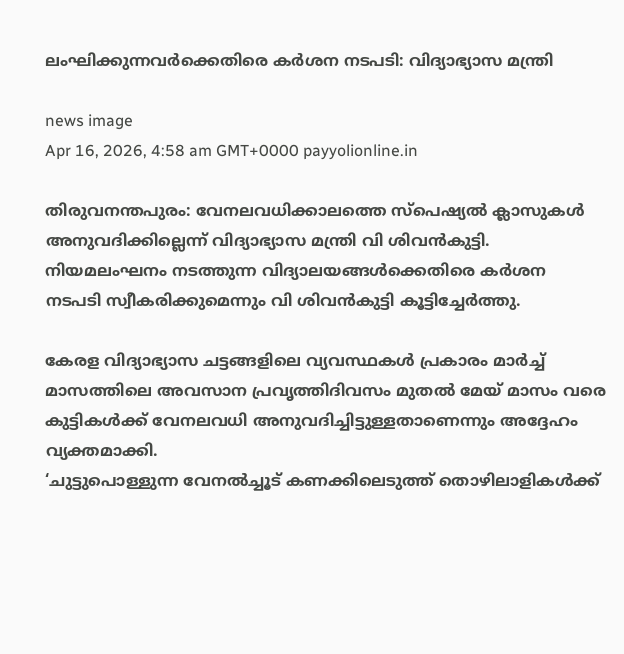ലംഘിക്കുന്നവർക്കെതിരെ കർശന നടപടി: വിദ്യാഭ്യാസ മന്ത്രി

news image
Apr 16, 2026, 4:58 am GMT+0000 payyolionline.in

തിരുവനന്തപുരം: വേനലവധിക്കാലത്തെ സ്‌പെഷ്യൽ ക്ലാസുകൾ അനുവദിക്കില്ലെന്ന് വിദ്യാഭ്യാസ മന്ത്രി വി ശിവൻകുട്ടി. നിയമലംഘനം നടത്തുന്ന വിദ്യാലയങ്ങൾക്കെതിരെ കർശന നടപടി സ്വീകരിക്കുമെന്നും വി ശിവൻകുട്ടി കൂട്ടിച്ചേർത്തു.

കേരള വിദ്യാഭ്യാസ ചട്ടങ്ങളിലെ വ്യവസ്ഥകൾ പ്രകാരം മാർച്ച് മാസത്തിലെ അവസാന പ്രവൃത്തിദിവസം മുതൽ മേയ് മാസം വരെ കുട്ടികൾക്ക് വേനലവധി അനുവദിച്ചിട്ടുള്ളതാണെന്നും അദ്ദേഹം വ്യക്തമാക്കി.
‘ചുട്ടുപൊള്ളുന്ന വേനൽച്ചൂട് കണക്കിലെടുത്ത് തൊഴിലാളികൾക്ക്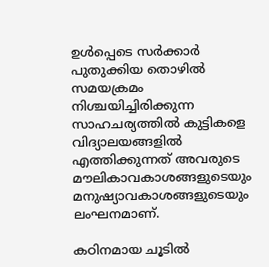ഉൾപ്പെടെ സർക്കാർ പുതുക്കിയ തൊഴിൽ സമയക്രമം നിശ്ചയിച്ചിരിക്കുന്ന സാഹചര്യത്തിൽ കുട്ടികളെ വിദ്യാലയങ്ങളിൽ എത്തിക്കുന്നത് അവരുടെ മൗലികാവകാശങ്ങളുടെയും മനുഷ്യാവകാശങ്ങളുടെയും ലംഘനമാണ്.

കഠിനമായ ചൂടിൽ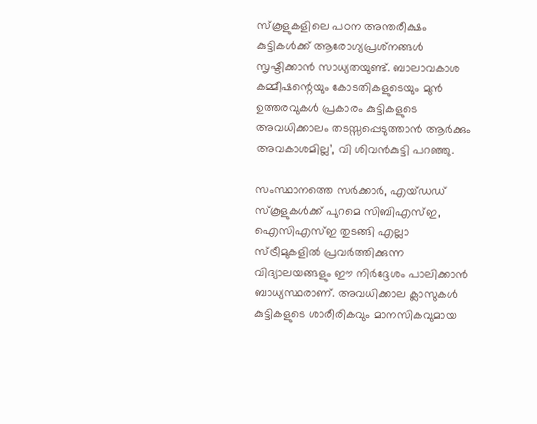സ്‌കൂളുകളിലെ പഠന അന്തരീക്ഷം കുട്ടികൾക്ക് ആരോഗ്യപ്രശ്‌നങ്ങൾ സൃഷ്ടിക്കാൻ സാധ്യതയുണ്ട്. ബാലാവകാശ കമ്മീഷന്റെയും കോടതികളുടെയും മുൻ ഉത്തരവുകൾ പ്രകാരം കുട്ടികളുടെ അവധിക്കാലം തടസ്സപ്പെടുത്താൻ ആർക്കും അവകാശമില്ല’, വി ശിവൻകുട്ടി പറഞ്ഞു.

സംസ്ഥാനത്തെ സർക്കാർ, എയ്ഡഡ് സ്‌കൂളുകൾക്ക് പുറമെ സിബിഎസ്ഇ, ഐസിഎസ്ഇ തുടങ്ങി എല്ലാ സ്ട്രീമുകളിൽ പ്രവർത്തിക്കുന്ന വിദ്യാലയങ്ങളും ഈ നിർദ്ദേശം പാലിക്കാൻ ബാധ്യസ്ഥരാണ്. അവധിക്കാല ക്ലാസുകൾ കുട്ടികളുടെ ശാരീരികവും മാനസികവുമായ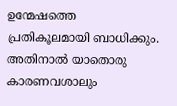ഉന്മേഷത്തെ പ്രതികൂലമായി ബാധിക്കും. അതിനാൽ യാതൊരു കാരണവശാലും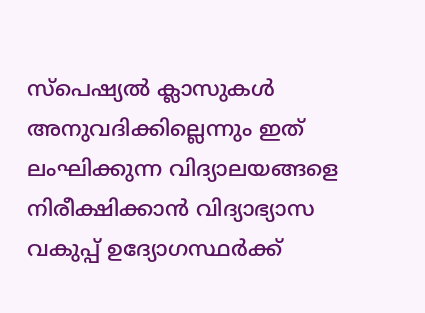സ്‌പെഷ്യൽ ക്ലാസുകൾ അനുവദിക്കില്ലെന്നും ഇത് ലംഘിക്കുന്ന വിദ്യാലയങ്ങളെ നിരീക്ഷിക്കാൻ വിദ്യാഭ്യാസ വകുപ്പ് ഉദ്യോഗസ്ഥർക്ക്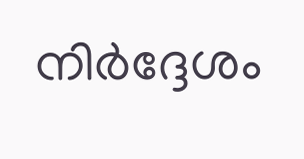നിർദ്ദേശം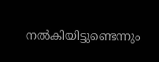നൽകിയിട്ടുണ്ടെന്നും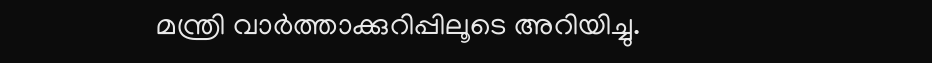മന്ത്രി വാർത്താക്കുറിപ്പിലൂടെ അറിയിച്ചു.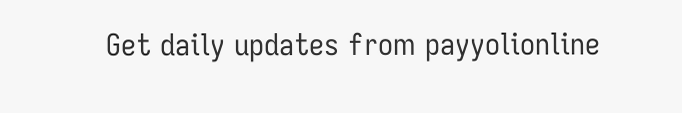Get daily updates from payyolionline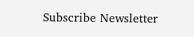Subscribe Newsletter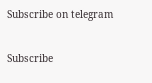Subscribe on telegram

Subscribe